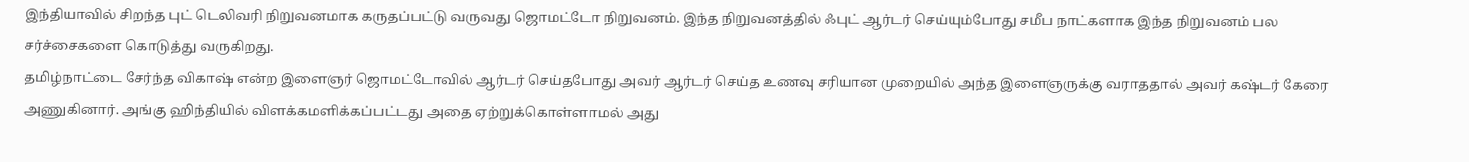இந்தியாவில் சிறந்த புட் டெலிவரி நிறுவனமாக கருதப்பட்டு வருவது ஜொமட்டோ நிறுவனம். இந்த நிறுவனத்தில் ஃபுட் ஆர்டர் செய்யும்போது சமீப நாட்களாக இந்த நிறுவனம் பல சர்ச்சைகளை கொடுத்து வருகிறது.
தமிழ்நாட்டை சேர்ந்த விகாஷ் என்ற இளைஞர் ஜொமட்டோவில் ஆர்டர் செய்தபோது அவர் ஆர்டர் செய்த உணவு சரியான முறையில் அந்த இளைஞருக்கு வராததால் அவர் கஷ்டர் கேரை அணுகினார். அங்கு ஹிந்தியில் விளக்கமளிக்கப்பட்டது அதை ஏற்றுக்கொள்ளாமல் அது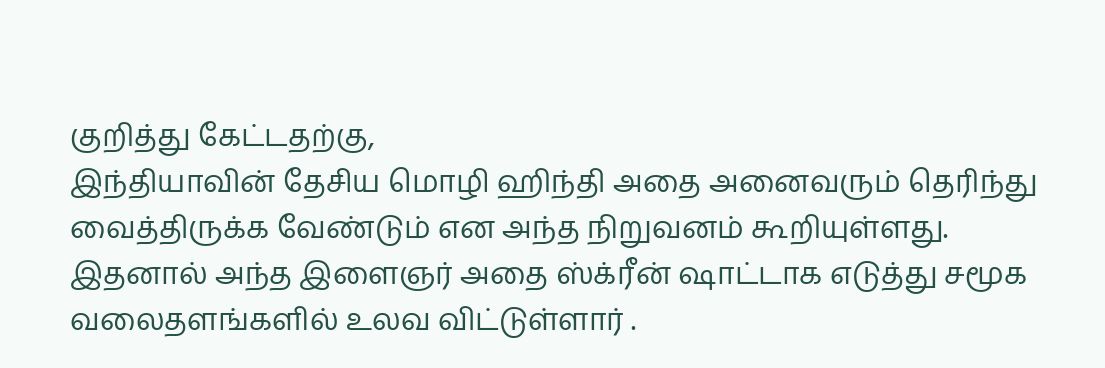குறித்து கேட்டதற்கு,
இந்தியாவின் தேசிய மொழி ஹிந்தி அதை அனைவரும் தெரிந்து வைத்திருக்க வேண்டும் என அந்த நிறுவனம் கூறியுள்ளது.
இதனால் அந்த இளைஞர் அதை ஸ்க்ரீன் ஷாட்டாக எடுத்து சமூக வலைதளங்களில் உலவ விட்டுள்ளார் .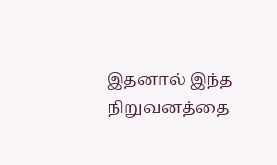இதனால் இந்த நிறுவனத்தை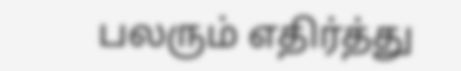பலரும் எதிர்த்து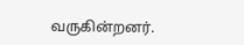வருகின்றனர்.